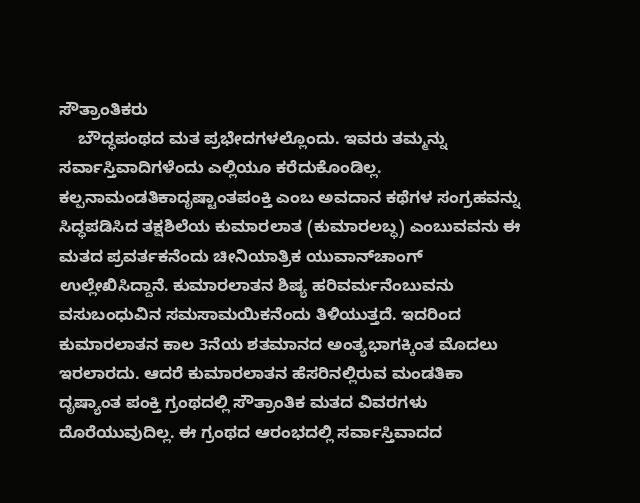ಸೌತ್ರಾಂತಿಕರು
    ಬೌದ್ಧಪಂಥದ ಮತ ಪ್ರಭೇದಗಳಲ್ಲೊಂದು. ಇವರು ತಮ್ಮನ್ನು ಸರ್ವಾಸ್ತಿವಾದಿಗಳೆಂದು ಎಲ್ಲಿಯೂ ಕರೆದುಕೊಂಡಿಲ್ಲ. ಕಲ್ಪನಾಮಂಡತಿಕಾದೃಷ್ಟಾಂತಪಂಕ್ತಿ ಎಂಬ ಅವದಾನ ಕಥೆಗಳ ಸಂಗ್ರಹವನ್ನು ಸಿದ್ಧಪಡಿಸಿದ ತಕ್ಷಶಿಲೆಯ ಕುಮಾರಲಾತ (ಕುಮಾರಲಬ್ಧ) ಎಂಬುವವನು ಈ ಮತದ ಪ್ರವರ್ತಕನೆಂದು ಚೀನಿಯಾತ್ರಿಕ ಯುವಾನ್‍ಚಾಂಗ್ ಉಲ್ಲೇಖಿಸಿದ್ದಾನೆ. ಕುಮಾರಲಾತನ ಶಿಷ್ಯ ಹರಿವರ್ಮನೆಂಬುವನು ವಸುಬಂಧುವಿನ ಸಮಸಾಮಯಿಕನೆಂದು ತಿಳಿಯುತ್ತದೆ. ಇದರಿಂದ ಕುಮಾರಲಾತನ ಕಾಲ 3ನೆಯ ಶತಮಾನದ ಅಂತ್ಯಭಾಗಕ್ಕಿಂತ ಮೊದಲು ಇರಲಾರದು. ಆದರೆ ಕುಮಾರಲಾತನ ಹೆಸರಿನಲ್ಲಿರುವ ಮಂಡತಿಕಾ ದೃಷ್ಯಾಂತ ಪಂಕ್ತಿ ಗ್ರಂಥದಲ್ಲಿ ಸೌತ್ರಾಂತಿಕ ಮತದ ವಿವರಗಳು ದೊರೆಯುವುದಿಲ್ಲ. ಈ ಗ್ರಂಥದ ಆರಂಭದಲ್ಲಿ ಸರ್ವಾಸ್ತಿವಾದದ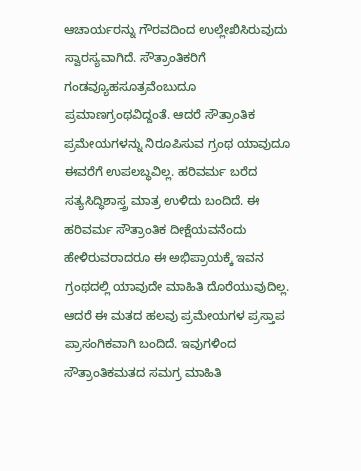ಆಚಾರ್ಯರನ್ನು ಗೌರವದಿಂದ ಉಲ್ಲೇಖಿಸಿರುವುದು ಸ್ವಾರಸ್ಯವಾಗಿದೆ. ಸೌತ್ರಾಂತಿಕರಿಗೆ ಗಂಡವ್ಯೂಹಸೂತ್ರವೆಂಬುದೂ ಪ್ರಮಾಣಗ್ರಂಥವಿದ್ದಂತೆ. ಆದರೆ ಸೌತ್ರಾಂತಿಕ ಪ್ರಮೇಯಗಳನ್ನು ನಿರೂಪಿಸುವ ಗ್ರಂಥ ಯಾವುದೂ ಈವರೆಗೆ ಉಪಲಬ್ಧವಿಲ್ಲ. ಹರಿವರ್ಮ ಬರೆದ ಸತ್ಯಸಿದ್ಧಿಶಾಸ್ತ್ರ ಮಾತ್ರ ಉಳಿದು ಬಂದಿದೆ. ಈ ಹರಿವರ್ಮ ಸೌತ್ರಾಂತಿಕ ದೀಕ್ಷೆಯವನೆಂದು ಹೇಳಿರುವರಾದರೂ ಈ ಅಭಿಪ್ರಾಯಕ್ಕೆ ಇವನ ಗ್ರಂಥದಲ್ಲಿ ಯಾವುದೇ ಮಾಹಿತಿ ದೊರೆಯುವುದಿಲ್ಲ. ಆದರೆ ಈ ಮತದ ಹಲವು ಪ್ರಮೇಯಗಳ ಪ್ರಸ್ತಾಪ ಪ್ರಾಸಂಗಿಕವಾಗಿ ಬಂದಿದೆ. ಇವುಗಳಿಂದ ಸೌತ್ರಾಂತಿಕಮತದ ಸಮಗ್ರ ಮಾಹಿತಿ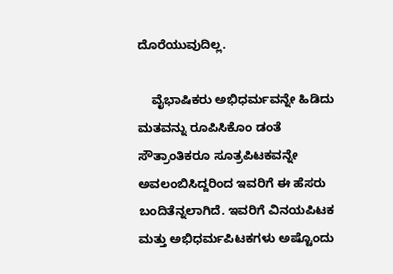ದೊರೆಯುವುದಿಲ್ಲ.

    ವೈಭಾಷಿಕರು ಅಭಿಧರ್ಮವನ್ನೇ ಹಿಡಿದು ಮತವನ್ನು ರೂಪಿಸಿಕೊಂ ಡಂತೆ ಸೌತ್ರಾಂತಿಕರೂ ಸೂತ್ರಪಿಟಕವನ್ನೇ ಅವಲಂಬಿಸಿದ್ದರಿಂದ ಇವರಿಗೆ ಈ ಹೆಸರು ಬಂದಿತೆನ್ನಲಾಗಿದೆ. ಇವರಿಗೆ ವಿನಯಪಿಟಕ ಮತ್ತು ಅಭಿಧರ್ಮಪಿಟಕಗಳು ಅಷ್ಟೊಂದು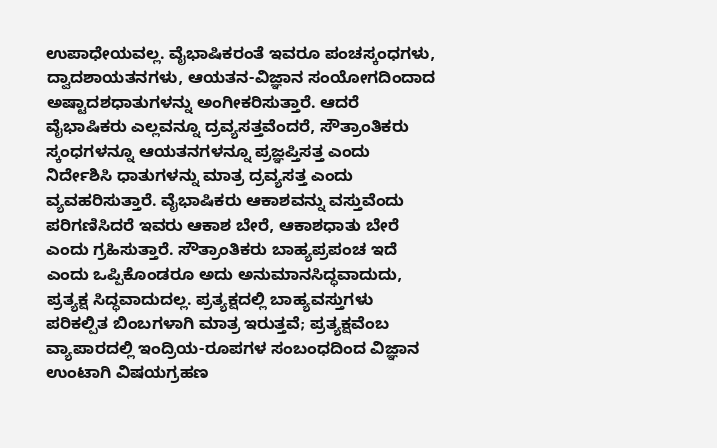ಉಪಾಧೇಯವಲ್ಲ. ವೈಭಾಷಿಕರಂತೆ ಇವರೂ ಪಂಚಸ್ಕಂಧಗಳು, ದ್ವಾದಶಾಯತನಗಳು, ಆಯತನ-ವಿಜ್ಞಾನ ಸಂಯೋಗದಿಂದಾದ ಅಷ್ಟಾದಶಧಾತುಗಳನ್ನು ಅಂಗೀಕರಿಸುತ್ತಾರೆ. ಆದರೆ ವೈಭಾಷಿಕರು ಎಲ್ಲವನ್ನೂ ದ್ರವ್ಯಸತ್ತವೆಂದರೆ, ಸೌತ್ರಾಂತಿಕರು ಸ್ಕಂಧಗಳನ್ನೂ ಆಯತನಗಳನ್ನೂ ಪ್ರಜ್ಞಪ್ತಿಸತ್ತ ಎಂದು ನಿರ್ದೇಶಿಸಿ ಧಾತುಗಳನ್ನು ಮಾತ್ರ ದ್ರವ್ಯಸತ್ತ ಎಂದು ವ್ಯವಹರಿಸುತ್ತಾರೆ. ವೈಭಾಷಿಕರು ಆಕಾಶವನ್ನು ವಸ್ತುವೆಂದು ಪರಿಗಣಿಸಿದರೆ ಇವರು ಆಕಾಶ ಬೇರೆ, ಆಕಾಶಧಾತು ಬೇರೆ ಎಂದು ಗ್ರಹಿಸುತ್ತಾರೆ. ಸೌತ್ರಾಂತಿಕರು ಬಾಹ್ಯಪ್ರಪಂಚ ಇದೆ ಎಂದು ಒಪ್ಪಿಕೊಂಡರೂ ಅದು ಅನುಮಾನಸಿದ್ಧವಾದುದು, ಪ್ರತ್ಯಕ್ಷ ಸಿದ್ಧವಾದುದಲ್ಲ. ಪ್ರತ್ಯಕ್ಷದಲ್ಲಿ ಬಾಹ್ಯವಸ್ತುಗಳು ಪರಿಕಲ್ಪಿತ ಬಿಂಬಗಳಾಗಿ ಮಾತ್ರ ಇರುತ್ತವೆ; ಪ್ರತ್ಯಕ್ಷವೆಂಬ ವ್ಯಾಪಾರದಲ್ಲಿ ಇಂದ್ರಿಯ-ರೂಪಗಳ ಸಂಬಂಧದಿಂದ ವಿಜ್ಞಾನ ಉಂಟಾಗಿ ವಿಷಯಗ್ರಹಣ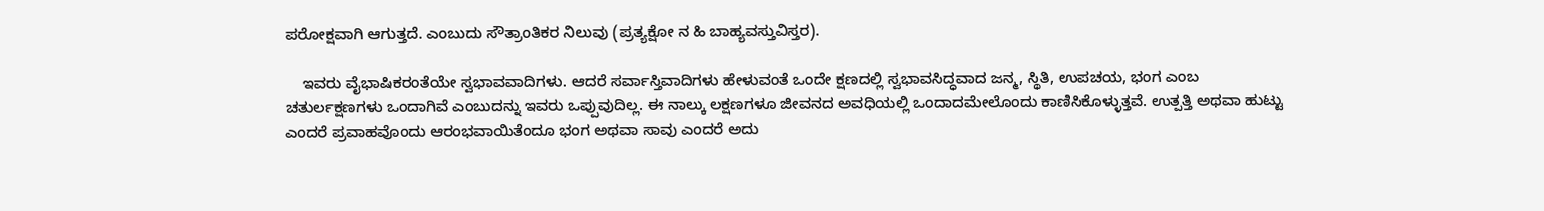ಪರೋಕ್ಷವಾಗಿ ಆಗುತ್ತದೆ. ಎಂಬುದು ಸೌತ್ರಾಂತಿಕರ ನಿಲುವು (ಪ್ರತ್ಯಕ್ಷೋ ನ ಹಿ ಬಾಹ್ಯವಸ್ತುವಿಸ್ತರ).

    ಇವರು ವೈಭಾಷಿಕರಂತೆಯೇ ಸ್ವಭಾವವಾದಿಗಳು. ಆದರೆ ಸರ್ವಾಸ್ತಿವಾದಿಗಳು ಹೇಳುವಂತೆ ಒಂದೇ ಕ್ಷಣದಲ್ಲಿ ಸ್ವಭಾವಸಿದ್ಧವಾದ ಜನ್ಮ, ಸ್ಥಿತಿ, ಉಪಚಯ, ಭಂಗ ಎಂಬ ಚತುರ್ಲಕ್ಷಣಗಳು ಒಂದಾಗಿವೆ ಎಂಬುದನ್ನು ಇವರು ಒಪ್ಪುವುದಿಲ್ಲ. ಈ ನಾಲ್ಕು ಲಕ್ಷಣಗಳೂ ಜೀವನದ ಅವಧಿಯಲ್ಲಿ ಒಂದಾದಮೇಲೊಂದು ಕಾಣಿಸಿಕೊಳ್ಳುತ್ತವೆ. ಉತ್ಪತ್ತಿ ಅಥವಾ ಹುಟ್ಟು ಎಂದರೆ ಪ್ರವಾಹವೊಂದು ಆರಂಭವಾಯಿತೆಂದೂ ಭಂಗ ಅಥವಾ ಸಾವು ಎಂದರೆ ಅದು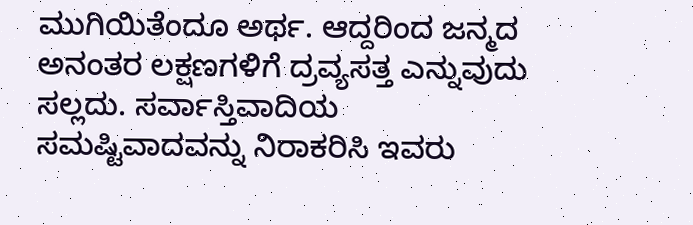ಮುಗಿಯಿತೆಂದೂ ಅರ್ಥ. ಆದ್ದರಿಂದ ಜನ್ಮದ ಅನಂತರ ಲಕ್ಷಣಗಳಿಗೆ ದ್ರವ್ಯಸತ್ತ ಎನ್ನುವುದು ಸಲ್ಲದು. ಸರ್ವಾಸ್ತಿವಾದಿಯ ಸಮಷ್ಟಿವಾದವನ್ನು ನಿರಾಕರಿಸಿ ಇವರು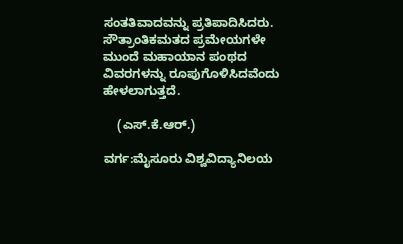ಸಂತತಿವಾದವನ್ನು ಪ್ರತಿಪಾದಿಸಿದರು. ಸೌತ್ರಾಂತಿಕಮತದ ಪ್ರಮೇಯಗಳೇ ಮುಂದೆ ಮಹಾಯಾನ ಪಂಥದ ವಿವರಗಳನ್ನು ರೂಪುಗೊಳಿಸಿದವೆಂದು ಹೇಳಲಾಗುತ್ತದೆ.

    (ಎಸ್.ಕೆ.ಆರ್.)

ವರ್ಗ:ಮೈಸೂರು ವಿಶ್ವವಿದ್ಯಾನಿಲಯ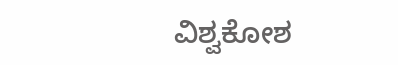ವಿಶ್ವಕೋಶ